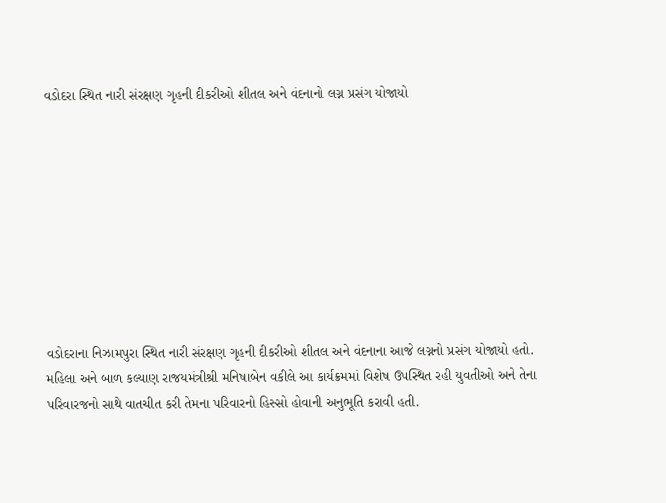વડોદરા સ્થિત નારી સંરક્ષણ ગૃહની દીકરીઓ શીતલ અને વંદનાનો લગ્ન પ્રસંગ યોજાયો









વડોદરાના નિઝામપુરા સ્થિત નારી સંરક્ષણ ગૃહની દીકરીઓ શીતલ અને વંદનાના આજે લગ્નનો પ્રસંગ યોજાયો હતો. મહિલા અને બાળ કલ્યાણ રાજયમંત્રીશ્રી મનિષાબેન વકીલે આ કાર્યક્રમમાં વિશેષ ઉપસ્થિત રહી યુવતીઓ અને તેના પરિવારજનો સાથે વાતચીત કરી તેમના પરિવારનો હિસ્સો હોવાની અનુભૂતિ કરાવી હતી.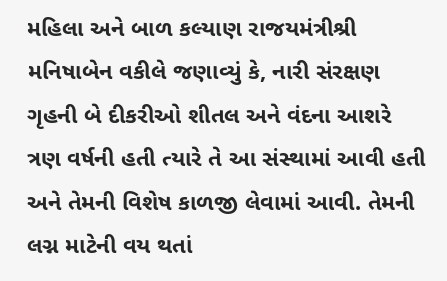મહિલા અને બાળ કલ્યાણ રાજયમંત્રીશ્રી મનિષાબેન વકીલે જણાવ્યું કે, નારી સંરક્ષણ ગૃહની બે દીકરીઓ શીતલ અને વંદના આશરે ત્રણ વર્ષની હતી ત્યારે તે આ સંસ્થામાં આવી હતી અને તેમની વિશેષ કાળજી લેવામાં આવી. તેમની લગ્ન માટેની વય થતાં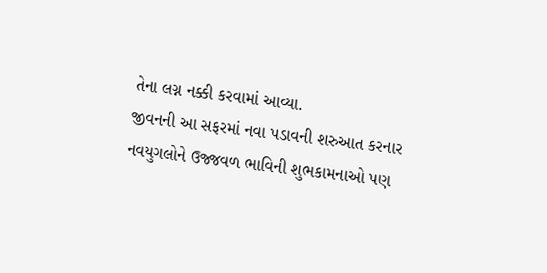તેના લગ્ન નક્કી કરવામાં આવ્યા.
જીવનની આ સફરમાં નવા પડાવની શરુઆત કરનાર નવયુગલોને ઉજ્જવળ ભાવિની શુભકામનાઓ પણ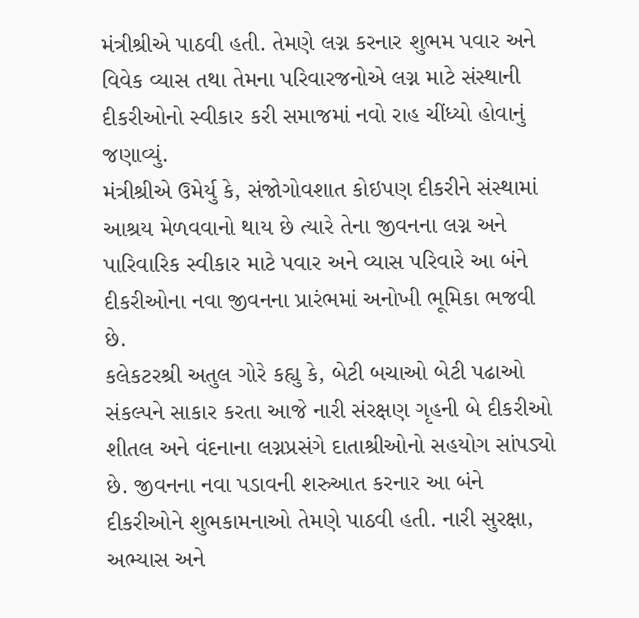મંત્રીશ્રીએ પાઠવી હતી. તેમણે લગ્ન કરનાર શુભમ પવાર અને વિવેક વ્યાસ તથા તેમના પરિવારજનોએ લગ્ન માટે સંસ્થાની દીકરીઓનો સ્વીકાર કરી સમાજમાં નવો રાહ ચીંધ્યો હોવાનું જણાવ્યું.
મંત્રીશ્રીએ ઉમેર્યુ કે, સંજોગોવશાત કોઇપણ દીકરીને સંસ્થામાં આશ્રય મેળવવાનો થાય છે ત્યારે તેના જીવનના લગ્ન અને પારિવારિક સ્વીકાર માટે પવાર અને વ્યાસ પરિવારે આ બંને દીકરીઓના નવા જીવનના પ્રારંભમાં અનોખી ભૂમિકા ભજવી છે.
કલેકટરશ્રી અતુલ ગોરે કહ્યુ કે, બેટી બચાઓ બેટી પઢાઓ સંકલ્પને સાકાર કરતા આજે નારી સંરક્ષણ ગૃહની બે દીકરીઓ શીતલ અને વંદનાના લગ્નપ્રસંગે દાતાશ્રીઓનો સહયોગ સાંપડ્યો છે. જીવનના નવા પડાવની શરુઆત કરનાર આ બંને દીકરીઓને શુભકામનાઓ તેમણે પાઠવી હતી. નારી સુરક્ષા, અભ્યાસ અને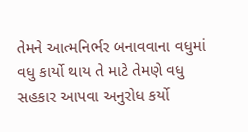તેમને આત્મનિર્ભર બનાવવાના વધુમાં વધુ કાર્યો થાય તે માટે તેમણે વધુ સહકાર આપવા અનુરોધ કર્યો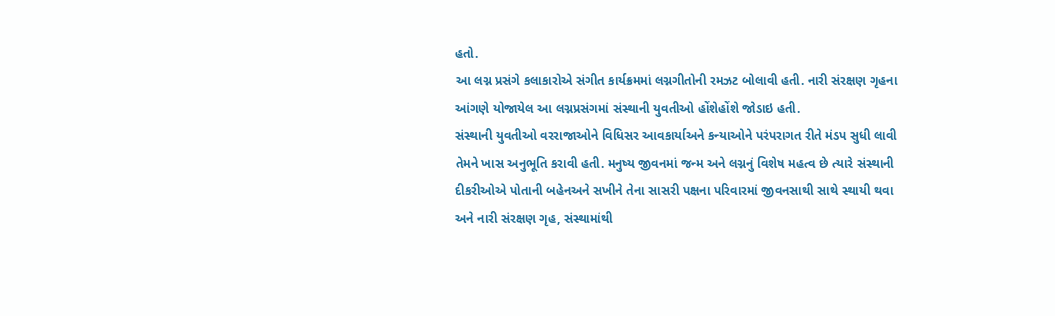હતો.
આ લગ્ન પ્રસંગે કલાકારોએ સંગીત કાર્યક્રમમાં લગ્નગીતોની રમઝટ બોલાવી હતી. નારી સંરક્ષણ ગૃહના આંગણે યોજાયેલ આ લગ્નપ્રસંગમાં સંસ્થાની યુવતીઓ હોંશેહોંશે જોડાઇ હતી.
સંસ્થાની યુવતીઓ વરરાજાઓને વિધિસર આવકાર્યાઅને કન્યાઓને પરંપરાગત રીતે મંડપ સુધી લાવી તેમને ખાસ અનુભૂતિ કરાવી હતી. મનુષ્ય જીવનમાં જન્મ અને લગ્નનું વિશેષ મહત્વ છે ત્યારે સંસ્થાની દીકરીઓએ પોતાની બહેનઅને સખીને તેના સાસરી પક્ષના પરિવારમાં જીવનસાથી સાથે સ્થાયી થવા અને નારી સંરક્ષણ ગૃહ, સંસ્થામાંથી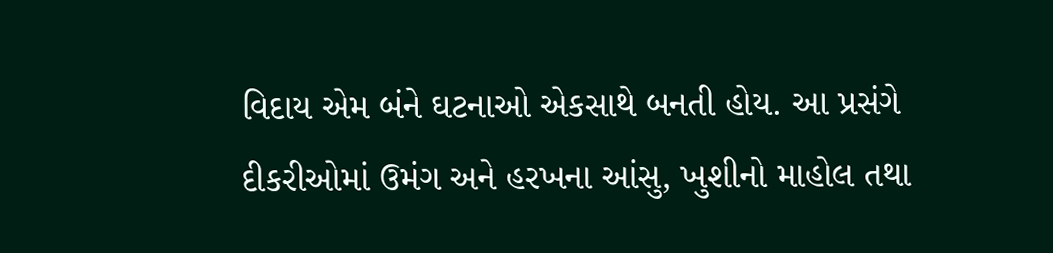વિદાય એમ બંને ઘટનાઓ એકસાથે બનતી હોય. આ પ્રસંગે દીકરીઓમાં ઉમંગ અને હરખના આંસુ, ખુશીનો માહોલ તથા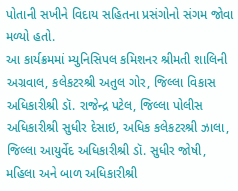પોતાની સખીને વિદાય સહિતના પ્રસંગોનો સંગમ જોવા મળ્યો હતો.
આ કાર્યક્રમમાં મ્યુનિસિપલ કમિશનર શ્રીમતી શાલિની અગ્રવાલ, કલેકટરશ્રી અતુલ ગોર, જિલ્લા વિકાસ અધિકારીશ્રી ડૉ. રાજેન્દ્ર પટેલ, જિલ્લા પોલીસ અધિકારીશ્રી સુધીર દેસાઇ, અધિક કલેકટરશ્રી ઝાલા, જિલ્લા આયુર્વેદ અધિકારીશ્રી ડૉ. સુધીર જોષી, મહિલા અને બાળ અધિકારીશ્રી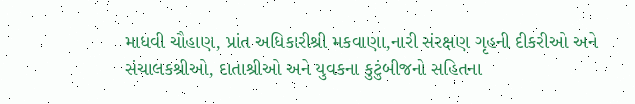માધવી ચૌહાણ, પ્રાંત અધિકારીશ્રી મકવાણા,નારી સંરક્ષણ ગૃહની દીકરીઓ અને સંચાલકશ્રીઓ, દાતાશ્રીઓ અને યુવકના કુટુંબીજનો સહિતના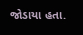જોડાયા હતા.